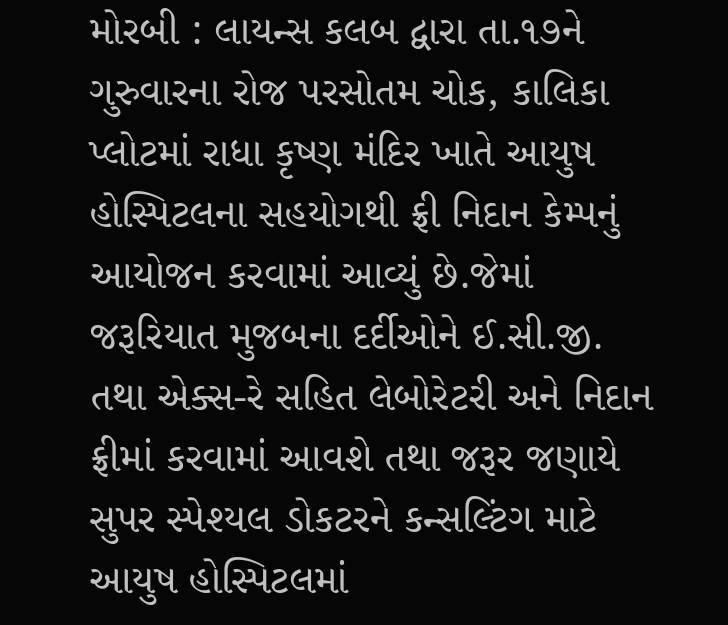મોરબી : લાયન્સ કલબ દ્વારા તા.૧૭ને ગુરુવારના રોજ પરસોતમ ચોક, કાલિકા પ્લોટમાં રાધા કૃષ્ણ મંદિર ખાતે આયુષ હોસ્પિટલના સહયોગથી ફ્રી નિદાન કેમ્પનું આયોજન કરવામાં આવ્યું છે.જેમાં જરૂરિયાત મુજબના દર્દીઓને ઈ.સી.જી. તથા એક્સ-રે સહિત લેબોરેટરી અને નિદાન ફ્રીમાં કરવામાં આવશે તથા જરૂર જણાયે સુપર સ્પેશ્યલ ડોકટરને કન્સલ્ટિંગ માટે આયુષ હોસ્પિટલમાં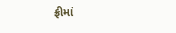ફ્રીમાં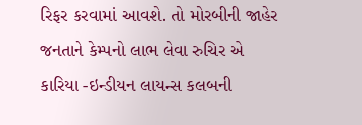રિફર કરવામાં આવશે. તો મોરબીની જાહેર જનતાને કેમ્પનો લાભ લેવા રુચિર એ કારિયા -ઇન્ડીયન લાયન્સ કલબની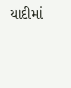યાદીમાં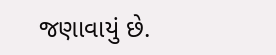જણાવાયું છે.